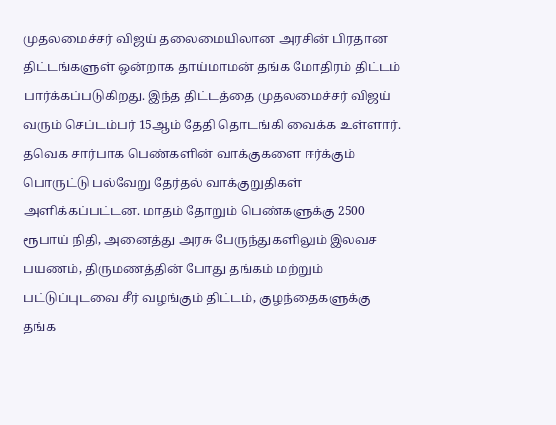முதலமைச்சர் விஜய் தலைமையிலான அரசின் பிரதான திட்டங்களுள் ஒன்றாக தாய்மாமன் தங்க மோதிரம் திட்டம் பார்க்கப்படுகிறது. இந்த திட்டத்தை முதலமைச்சர் விஜய் வரும் செப்டம்பர் 15ஆம் தேதி தொடங்கி வைக்க உள்ளார்.
தவெக சார்பாக பெண்களின் வாக்குகளை ஈர்க்கும் பொருட்டு பல்வேறு தேர்தல் வாக்குறுதிகள் அளிக்கப்பட்டன. மாதம் தோறும் பெண்களுக்கு 2500 ரூபாய் நிதி, அனைத்து அரசு பேருந்துகளிலும் இலவச பயணம், திருமணத்தின் போது தங்கம் மற்றும் பட்டுப்புடவை சீர் வழங்கும் திட்டம், குழந்தைகளுக்கு தங்க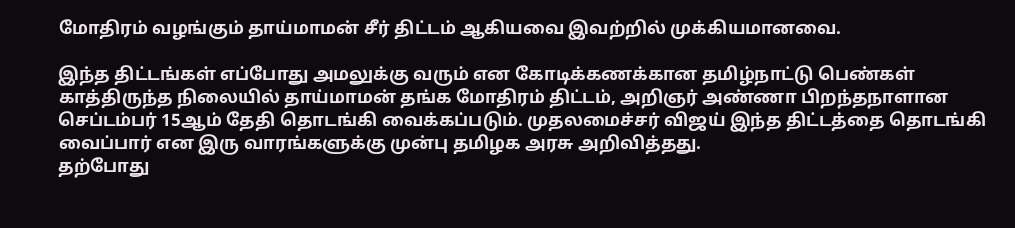மோதிரம் வழங்கும் தாய்மாமன் சீர் திட்டம் ஆகியவை இவற்றில் முக்கியமானவை.

இந்த திட்டங்கள் எப்போது அமலுக்கு வரும் என கோடிக்கணக்கான தமிழ்நாட்டு பெண்கள் காத்திருந்த நிலையில் தாய்மாமன் தங்க மோதிரம் திட்டம், அறிஞர் அண்ணா பிறந்தநாளான செப்டம்பர் 15ஆம் தேதி தொடங்கி வைக்கப்படும். முதலமைச்சர் விஜய் இந்த திட்டத்தை தொடங்கி வைப்பார் என இரு வாரங்களுக்கு முன்பு தமிழக அரசு அறிவித்தது.
தற்போது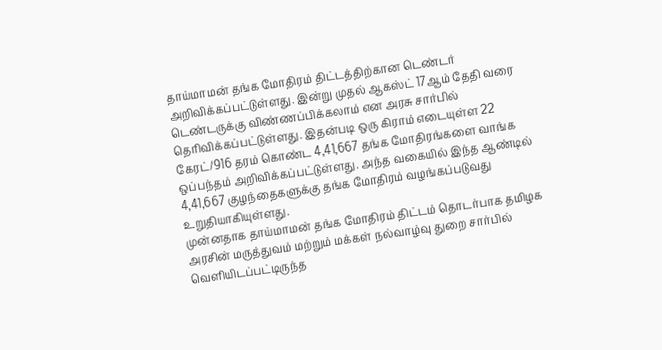தாய்மாமன் தங்க மோதிரம் திட்டத்திற்கான டெண்டர் அறிவிக்கப்பட்டுள்ளது. இன்று முதல் ஆகஸ்ட் 17ஆம் தேதி வரை டெண்டருக்கு விண்ணப்பிக்கலாம் என அரசு சார்பில் தெரிவிக்கப்பட்டுள்ளது. இதன்படி ஒரு கிராம் எடையுள்ள 22 கேரட்/916 தரம் கொண்ட 4,41,667 தங்க மோதிரங்களை வாங்க ஒப்பந்தம் அறிவிக்கப்பட்டுள்ளது. அந்த வகையில் இந்த ஆண்டில் 4,41,667 குழந்தைகளுக்கு தங்க மோதிரம் வழங்கப்படுவது உறுதியாகியுள்ளது.
முன்னதாக தாய்மாமன் தங்க மோதிரம் திட்டம் தொடர்பாக தமிழக அரசின் மருத்துவம் மற்றும் மக்கள் நல்வாழ்வு துறை சார்பில் வெளியிடப்பட்டிருந்த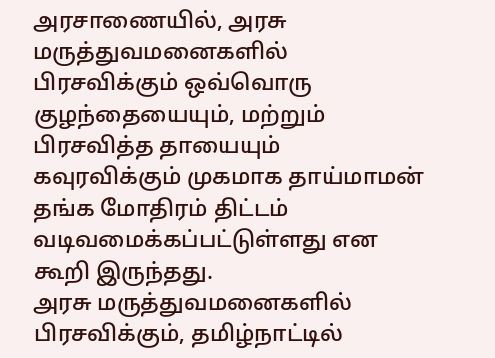அரசாணையில், அரசு மருத்துவமனைகளில் பிரசவிக்கும் ஒவ்வொரு குழந்தையையும், மற்றும் பிரசவித்த தாயையும் கவுரவிக்கும் முகமாக தாய்மாமன் தங்க மோதிரம் திட்டம் வடிவமைக்கப்பட்டுள்ளது என கூறி இருந்தது.
அரசு மருத்துவமனைகளில் பிரசவிக்கும், தமிழ்நாட்டில்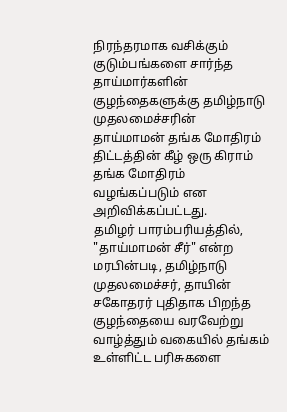நிரந்தரமாக வசிக்கும் குடும்பங்களை சார்ந்த தாய்மார்களின் குழந்தைகளுக்கு தமிழ்நாடு முதலமைச்சரின் தாய்மாமன் தங்க மோதிரம் திட்டத்தின் கீழ் ஒரு கிராம் தங்க மோதிரம் வழங்கப்படும் என அறிவிக்கப்பட்டது.
தமிழர் பாரம்பரியத்தில், "தாய்மாமன் சீர்" என்ற மரபின்படி, தமிழ்நாடு முதலமைச்சர், தாயின் சகோதரர் புதிதாக பிறந்த குழந்தையை வரவேற்று வாழ்த்தும் வகையில் தங்கம் உள்ளிட்ட பரிசுகளை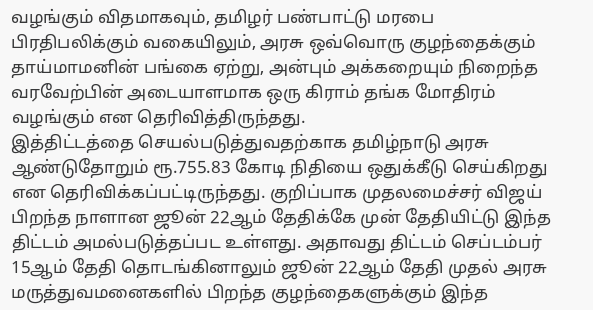வழங்கும் விதமாகவும், தமிழர் பண்பாட்டு மரபை பிரதிபலிக்கும் வகையிலும், அரசு ஒவ்வொரு குழந்தைக்கும் தாய்மாமனின் பங்கை ஏற்று, அன்பும் அக்கறையும் நிறைந்த வரவேற்பின் அடையாளமாக ஒரு கிராம் தங்க மோதிரம் வழங்கும் என தெரிவித்திருந்தது.
இத்திட்டத்தை செயல்படுத்துவதற்காக தமிழ்நாடு அரசு ஆண்டுதோறும் ரூ.755.83 கோடி நிதியை ஒதுக்கீடு செய்கிறது என தெரிவிக்கப்பட்டிருந்தது. குறிப்பாக முதலமைச்சர் விஜய் பிறந்த நாளான ஜூன் 22ஆம் தேதிக்கே முன் தேதியிட்டு இந்த திட்டம் அமல்படுத்தப்பட உள்ளது. அதாவது திட்டம் செப்டம்பர் 15ஆம் தேதி தொடங்கினாலும் ஜூன் 22ஆம் தேதி முதல் அரசு மருத்துவமனைகளில் பிறந்த குழந்தைகளுக்கும் இந்த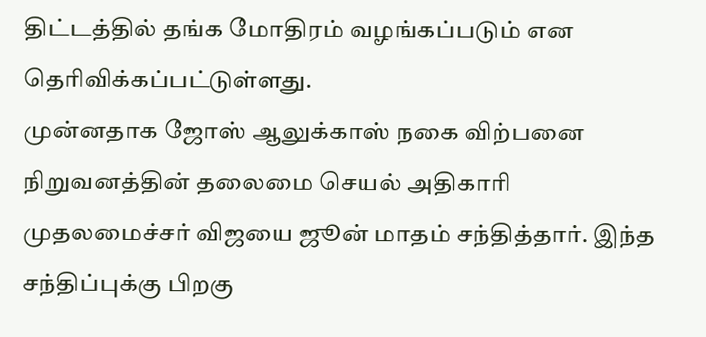திட்டத்தில் தங்க மோதிரம் வழங்கப்படும் என தெரிவிக்கப்பட்டுள்ளது.
முன்னதாக ஜோஸ் ஆலுக்காஸ் நகை விற்பனை நிறுவனத்தின் தலைமை செயல் அதிகாரி முதலமைச்சர் விஜயை ஜூன் மாதம் சந்தித்தார். இந்த சந்திப்புக்கு பிறகு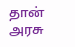தான் அரசு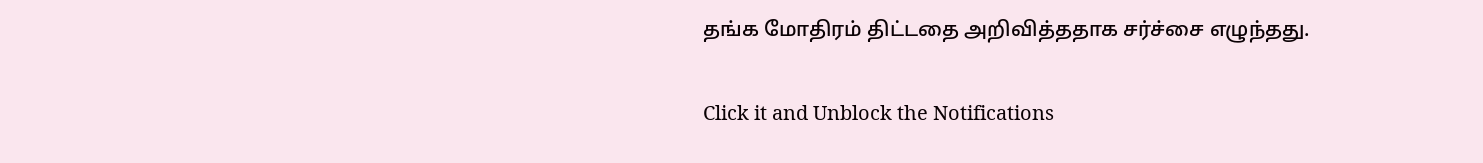தங்க மோதிரம் திட்டதை அறிவித்ததாக சர்ச்சை எழுந்தது.


Click it and Unblock the Notifications